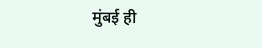मुंबई ही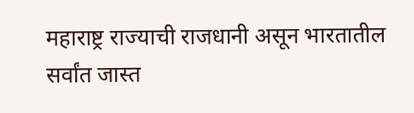महाराष्ट्र राज्याची राजधानी असून भारतातील सर्वांत जास्त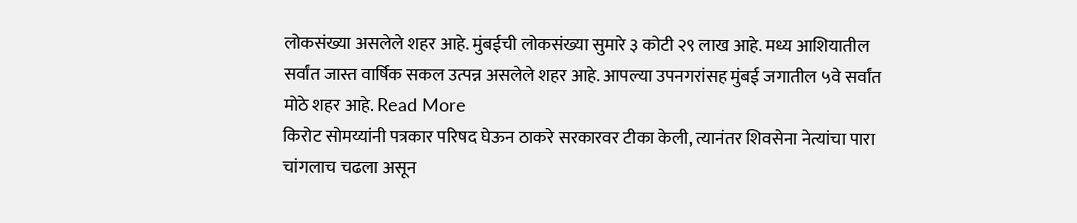लोकसंख्या असलेले शहर आहे. मुंबईची लोकसंख्या सुमारे ३ कोटी २९ लाख आहे. मध्य आशियातील सर्वांत जास्त वार्षिक सकल उत्पन्न असलेले शहर आहे. आपल्या उपनगरांसह मुंबई जगातील ५वे सर्वांत मोठे शहर आहे. Read More
किरोट सोमय्यांनी पत्रकार परिषद घेऊन ठाकरे सरकारवर टीका केली, त्यानंतर शिवसेना नेत्यांचा पारा चांगलाच चढला असून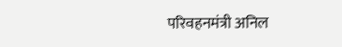परिवहनमंत्री अनिल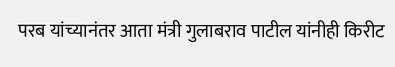परब यांच्यानंतर आता मंत्री गुलाबराव पाटील यांनीही किरीट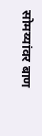सोमय्यांवर बाण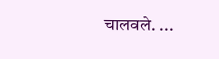चालवले. ...